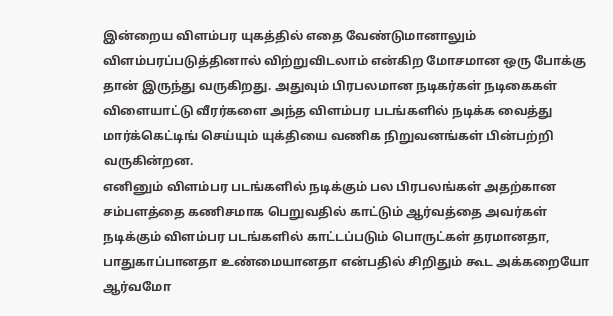இன்றைய விளம்பர யுகத்தில் எதை வேண்டுமானாலும் விளம்பரப்படுத்தினால் விற்றுவிடலாம் என்கிற மோசமான ஒரு போக்கு தான் இருந்து வருகிறது. அதுவும் பிரபலமான நடிகர்கள் நடிகைகள் விளையாட்டு வீரர்களை அந்த விளம்பர படங்களில் நடிக்க வைத்து மார்க்கெட்டிங் செய்யும் யுக்தியை வணிக நிறுவனங்கள் பின்பற்றி வருகின்றன.
எனினும் விளம்பர படங்களில் நடிக்கும் பல பிரபலங்கள் அதற்கான சம்பளத்தை கணிசமாக பெறுவதில் காட்டும் ஆர்வத்தை அவர்கள் நடிக்கும் விளம்பர படங்களில் காட்டப்படும் பொருட்கள் தரமானதா, பாதுகாப்பானதா உண்மையானதா என்பதில் சிறிதும் கூட அக்கறையோ ஆர்வமோ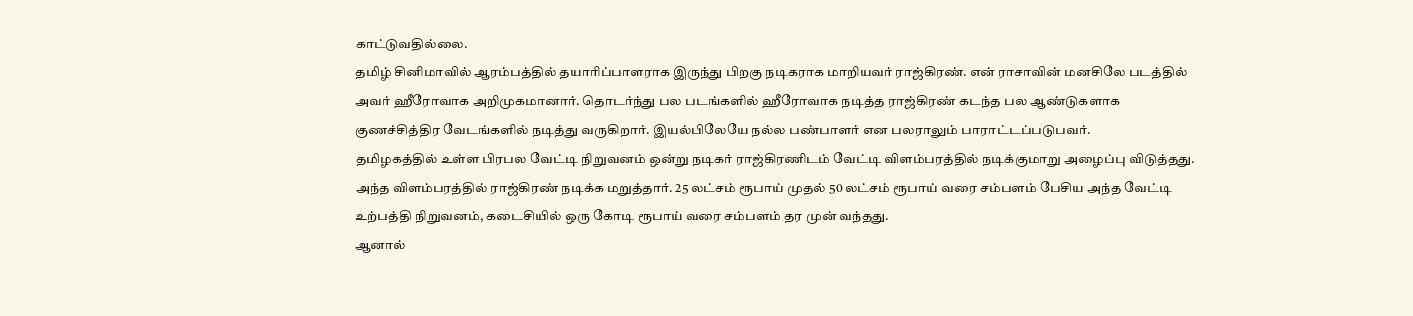காட்டுவதில்லை.
தமிழ் சினிமாவில் ஆரம்பத்தில் தயாரிப்பாளராக இருந்து பிறகு நடிகராக மாறியவர் ராஜ்கிரண். என் ராசாவின் மனசிலே படத்தில் அவர் ஹீரோவாக அறிமுகமானார். தொடர்ந்து பல படங்களில் ஹீரோவாக நடித்த ராஜ்கிரண் கடந்த பல ஆண்டுகளாக குணச்சித்திர வேடங்களில் நடித்து வருகிறார். இயல்பிலேயே நல்ல பண்பாளர் என பலராலும் பாராட்டப்படுபவர்.
தமிழகத்தில் உள்ள பிரபல வேட்டி நிறுவனம் ஒன்று நடிகர் ராஜ்கிரணிடம் வேட்டி விளம்பரத்தில் நடிக்குமாறு அழைப்பு விடுத்தது. அந்த விளம்பரத்தில் ராஜ்கிரண் நடிக்க மறுத்தார். 25 லட்சம் ரூபாய் முதல் 50 லட்சம் ரூபாய் வரை சம்பளம் பேசிய அந்த வேட்டி உற்பத்தி நிறுவனம், கடைசியில் ஒரு கோடி ரூபாய் வரை சம்பளம் தர முன் வந்தது.
ஆனால்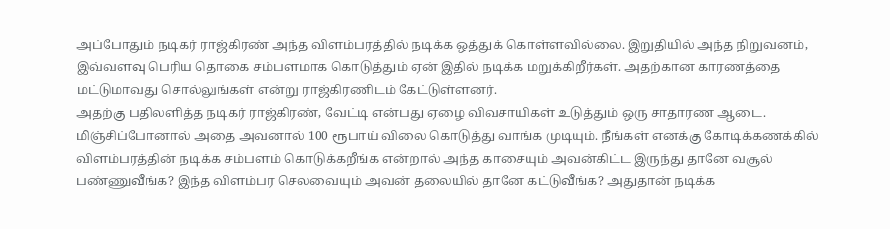அப்போதும் நடிகர் ராஜ்கிரண் அந்த விளம்பரத்தில் நடிக்க ஒத்துக் கொள்ளவில்லை. இறுதியில் அந்த நிறுவனம், இவ்வளவு பெரிய தொகை சம்பளமாக கொடுத்தும் ஏன் இதில் நடிக்க மறுக்கிறீர்கள். அதற்கான காரணத்தை மட்டுமாவது சொல்லுங்கள் என்று ராஜ்கிரணிடம் கேட்டுள்ளனர்.
அதற்கு பதிலளித்த நடிகர் ராஜ்கிரண், வேட்டி என்பது ஏழை விவசாயிகள் உடுத்தும் ஒரு சாதாரண ஆடை. மிஞ்சிப்போனால் அதை அவனால் 100 ரூபாய் விலை கொடுத்து வாங்க முடியும். நீங்கள் எனக்கு கோடிக்கணக்கில் விளம்பரத்தின் நடிக்க சம்பளம் கொடுக்கறீங்க என்றால் அந்த காசையும் அவன்கிட்ட இருந்து தானே வசூல் பண்ணுவீங்க? இந்த விளம்பர செலவையும் அவன் தலையில் தானே கட்டுவீங்க? அதுதான் நடிக்க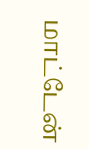மாட்டேன்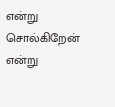என்று சொல்கிறேன் என்று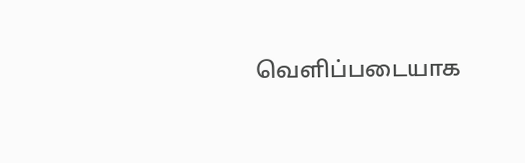வெளிப்படையாக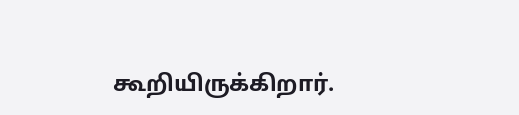கூறியிருக்கிறார்.